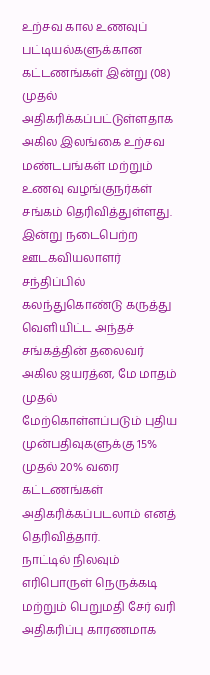உற்சவ கால உணவுப் பட்டியல்களுக்கான கட்டணங்கள் இன்று (08) முதல் அதிகரிக்கப்பட்டுள்ளதாக அகில இலங்கை உற்சவ மண்டபங்கள் மற்றும் உணவு வழங்குநர்கள் சங்கம் தெரிவித்துள்ளது.
இன்று நடைபெற்ற ஊடகவியலாளர் சந்திப்பில் கலந்துகொண்டு கருத்து வெளியிட்ட அந்தச் சங்கத்தின் தலைவர் அகில ஜயரத்ன, மே மாதம் முதல் மேற்கொள்ளப்படும் புதிய முன்பதிவுகளுக்கு 15% முதல் 20% வரை கட்டணங்கள் அதிகரிக்கப்படலாம் எனத் தெரிவித்தார்.
நாட்டில் நிலவும் எரிபொருள் நெருக்கடி மற்றும் பெறுமதி சேர் வரி அதிகரிப்பு காரணமாக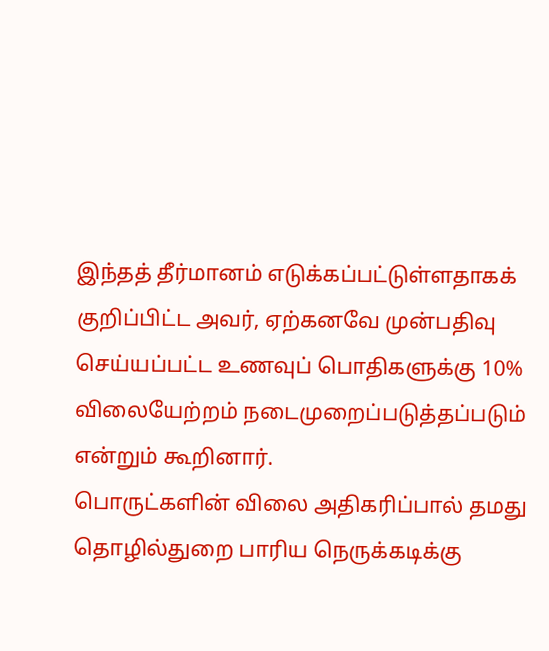இந்தத் தீர்மானம் எடுக்கப்பட்டுள்ளதாகக் குறிப்பிட்ட அவர், ஏற்கனவே முன்பதிவு செய்யப்பட்ட உணவுப் பொதிகளுக்கு 10% விலையேற்றம் நடைமுறைப்படுத்தப்படும் என்றும் கூறினார்.
பொருட்களின் விலை அதிகரிப்பால் தமது தொழில்துறை பாரிய நெருக்கடிக்கு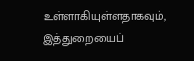உள்ளாகியுள்ளதாகவும், இத்துறையைப்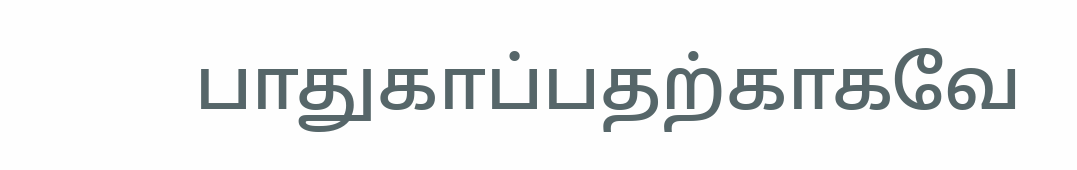பாதுகாப்பதற்காகவே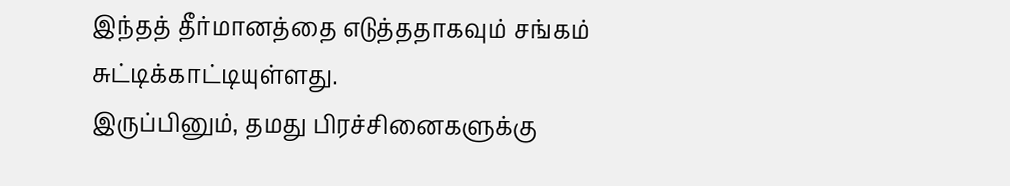இந்தத் தீர்மானத்தை எடுத்ததாகவும் சங்கம் சுட்டிக்காட்டியுள்ளது.
இருப்பினும், தமது பிரச்சினைகளுக்கு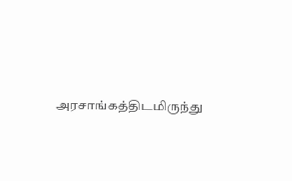அரசாங்கத்திடமிருந்து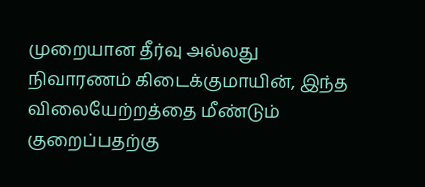முறையான தீர்வு அல்லது நிவாரணம் கிடைக்குமாயின், இந்த விலையேற்றத்தை மீண்டும் குறைப்பதற்கு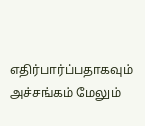எதிர்பார்ப்பதாகவும் அச்சங்கம் மேலும்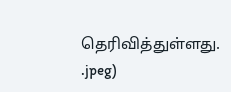தெரிவித்துள்ளது.
.jpeg)